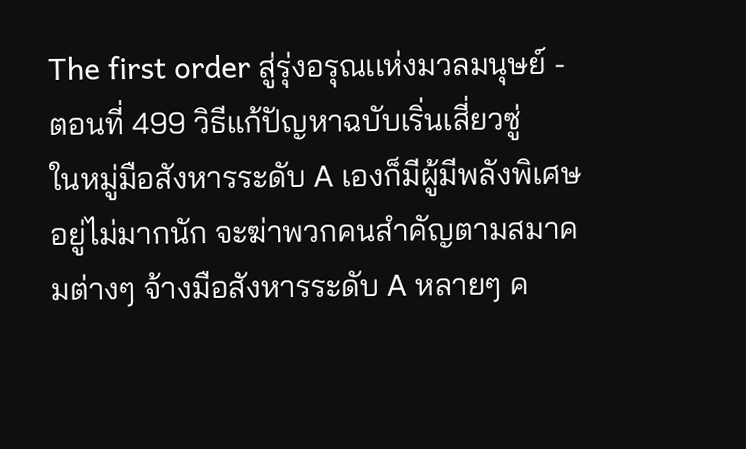The first order สู่รุ่งอรุณเเห่งมวลมนุษย์ - ตอนที่ 499 วิธีแก้ปัญหาฉบับเริ่นเสี่ยวซู่
ในหมู่มือสังหารระดับ A เองก็มีผู้มีพลังพิเศษอยู่ไม่มากนัก จะฆ่าพวกคนสำคัญตามสมาคมต่างๆ จ้างมือสังหารระดับ A หลายๆ ค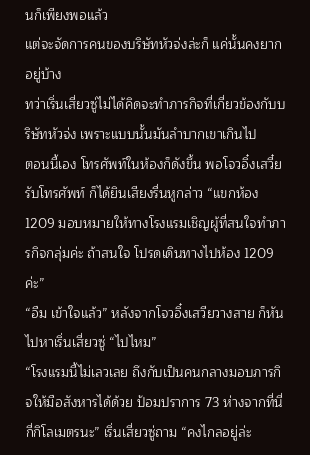นก็เพียงพอแล้ว
แต่จะจัดการคนของบริษัทหัวจ่งล่ะก็ แค่นั้นคงยากอยู่บ้าง
ทว่าเริ่นเสี่ยวซู่ไม่ได้คิดจะทำภารกิจที่เกี่ยวข้องกับบริษัทหัวจ่ง เพราะแบบนั้นมันลำบากเขาเกินไป
ตอนนี้เอง โทรศัพท์ในห้องก็ดังขึ้น พอโจวอิ๋งเสวี๋ยรับโทรศัพท์ ก็ได้ยินเสียงรื่นหูกล่าว “แขกห้อง 1209 มอบหมายให้ทางโรงแรมเชิญผู้ที่สนใจทำภารกิจกลุ่มค่ะ ถ้าสนใจ โปรดเดินทางไปห้อง 1209 ค่ะ”
“อืม เข้าใจแล้ว” หลังจากโจวอิ๋งเสวียวางสาย ก็หันไปหาเริ่นเสี่ยวซู่ “ไปไหม”
“โรงแรมนี้ไม่เลวเลย ถึงกับเป็นคนกลางมอบภารกิจให้มือสังหารได้ด้วย ป้อมปราการ 73 ห่างจากที่นี่กี่กิโลเมตรนะ” เริ่นเสี่ยวซู่ถาม “คงไกลอยู่ล่ะ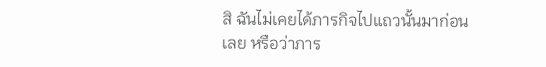สิ ฉันไม่เคยได้ภารกิจไปแถวนั้นมาก่อนเลย หรือว่าภาร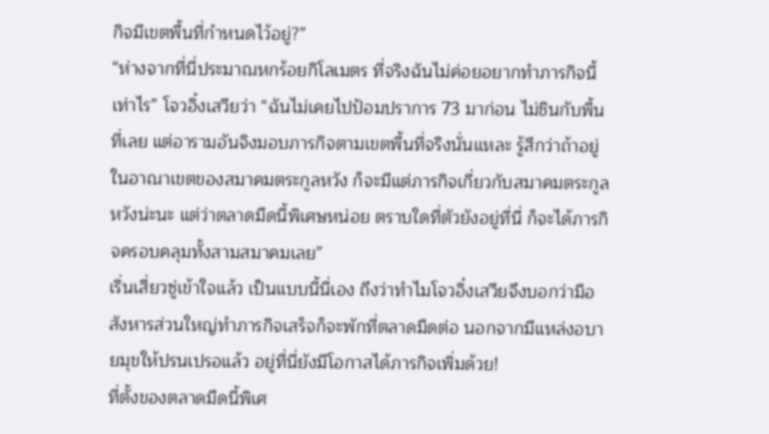กิจมีเขตพื้นที่กำหนดไว้อยู่?”
“ห่างจากที่นี่ประมาณหกร้อยกิโลเมตร ที่จริงฉันไม่ค่อยอยากทำภารกิจนี้เท่าไร” โจวอิ๋งเสวียว่า “ฉันไม่เคยไปป้อมปราการ 73 มาก่อน ไม่ชินกับพื้นที่เลย แต่อารามอันจิงมอบภารกิจตามเขตพื้นที่จริงนั่นแหละ รู้สึกว่าถ้าอยู่ในอาณาเขตของสมาคมตระกูลหวัง ก็จะมีแต่ภารกิจเกี่ยวกับสมาคมตระกูลหวังน่ะนะ แต่ว่าตลาดมืดนี้พิเศษหน่อย ตราบใดที่ตัวยังอยู่ที่นี่ ก็จะได้ภารกิจครอบคลุมทั้งสามสมาคมเลย”
เริ่นเสี่ยวซู่เข้าใจแล้ว เป็นแบบนี้นี่เอง ถึงว่าทำไมโจวอิ๋งเสวียจึงบอกว่ามือสังหารส่วนใหญ่ทำภารกิจเสร็จก็จะพักที่ตลาดมืดต่อ นอกจากมีแหล่งอบายมุขให้ปรนเปรอแล้ว อยู่ที่นี่ยังมีโอกาสได้ภารกิจเพิ่มด้วย!
ที่ตั้งของตลาดมืดนี้พิเศ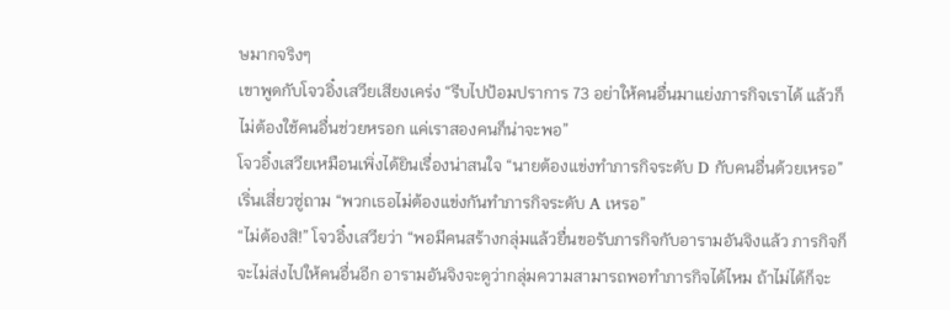ษมากจริงๆ
เขาพูดกับโจวอิ๋งเสวียเสียงเคร่ง “รีบไปป้อมปราการ 73 อย่าให้คนอื่นมาแย่งภารกิจเราได้ แล้วก็ไม่ต้องใช้คนอื่นช่วยหรอก แค่เราสองคนก็น่าจะพอ”
โจวอิ๋งเสวียเหมือนเพิ่งได้ยินเรื่องน่าสนใจ “นายต้องแข่งทำภารกิจระดับ D กับคนอื่นด้วยเหรอ”
เริ่นเสี่ยวซู่ถาม “พวกเธอไม่ต้องแข่งกันทำภารกิจระดับ A เหรอ”
“ไม่ต้องสิ!” โจวอิ๋งเสวียว่า “พอมีคนสร้างกลุ่มแล้วยื่นขอรับภารกิจกับอารามอันจิงแล้ว ภารกิจก็จะไม่ส่งไปให้คนอื่นอีก อารามอันจิงจะดูว่ากลุ่มความสามารถพอทำภารกิจได้ไหม ถ้าไม่ได้ก็จะ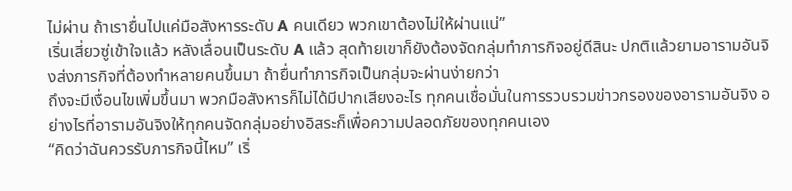ไม่ผ่าน ถ้าเรายื่นไปแค่มือสังหารระดับ A คนเดียว พวกเขาต้องไม่ให้ผ่านแน่”
เริ่นเสี่ยวซู่เข้าใจแล้ว หลังเลื่อนเป็นระดับ A แล้ว สุดท้ายเขาก็ยังต้องจัดกลุ่มทำภารกิจอยู่ดีสินะ ปกติแล้วยามอารามอันจิงส่งภารกิจที่ต้องทำหลายคนขึ้นมา ถ้ายื่นทำภารกิจเป็นกลุ่มจะผ่านง่ายกว่า
ถึงจะมีเงื่อนไขเพิ่มขึ้นมา พวกมือสังหารก็ไม่ได้มีปากเสียงอะไร ทุกคนเชื่อมั่นในการรวบรวมข่าวกรองของอารามอันจิง อย่างไรที่อารามอันจิงให้ทุกคนจัดกลุ่มอย่างอิสระก็เพื่อความปลอดภัยของทุกคนเอง
“คิดว่าฉันควรรับภารกิจนี้ไหม” เริ่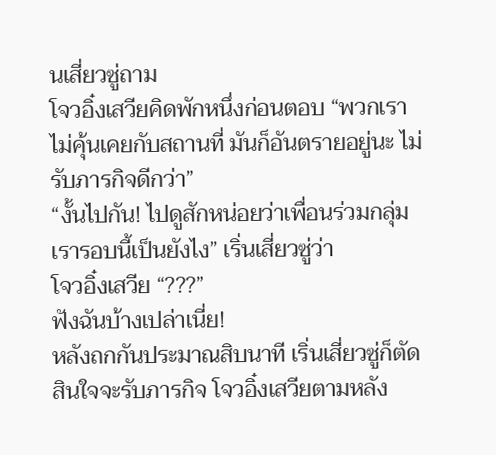นเสี่ยวซู่ถาม
โจวอิ๋งเสวียคิดพักหนึ่งก่อนตอบ “พวกเราไม่คุ้นเคยกับสถานที่ มันก็อันตรายอยู่นะ ไม่รับภารกิจดีกว่า”
“งั้นไปกัน! ไปดูสักหน่อยว่าเพื่อนร่วมกลุ่มเรารอบนี้เป็นยังไง” เริ่นเสี่ยวซู่ว่า
โจวอิ๋งเสวีย “???”
ฟังฉันบ้างเปล่าเนี่ย!
หลังถกกันประมาณสิบนาที เริ่นเสี่ยวซู่ก็ตัดสินใจจะรับภารกิจ โจวอิ๋งเสวียตามหลัง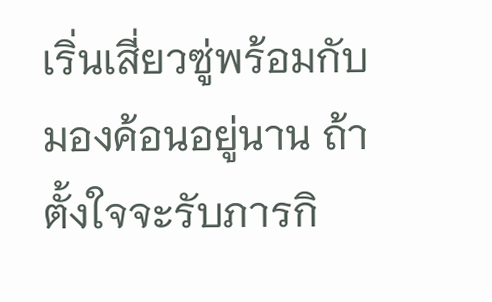เริ่นเสี่ยวซู่พร้อมกับมองค้อนอยู่นาน ถ้าตั้งใจจะรับภารกิ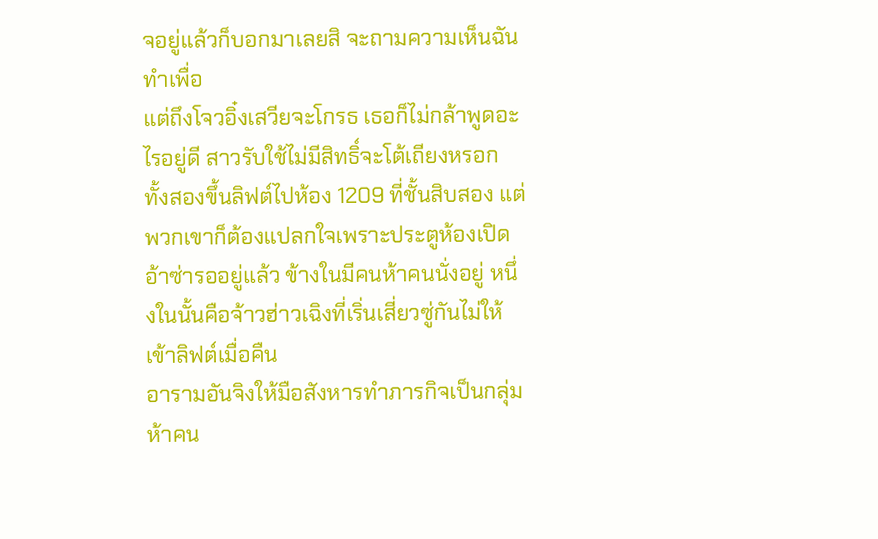จอยู่แล้วก็บอกมาเลยสิ จะถามความเห็นฉันทำเพื่อ
แต่ถึงโจวอิ๋งเสวียจะโกรธ เธอก็ไม่กล้าพูดอะไรอยู่ดี สาวรับใช้ไม่มีสิทธิ์จะโต้เถียงหรอก
ทั้งสองขึ้นลิฟต์ไปห้อง 1209 ที่ชั้นสิบสอง แต่พวกเขาก็ต้องแปลกใจเพราะประตูห้องเปิดอ้าซ่ารออยู่แล้ว ข้างในมีคนห้าคนนั่งอยู่ หนึ่งในนั้นคือจ้าวฮ่าวเฉิงที่เริ่นเสี่ยวซู่กันไม่ให้เข้าลิฟต์เมื่อคืน
อารามอันจิงให้มือสังหารทำภารกิจเป็นกลุ่มห้าคน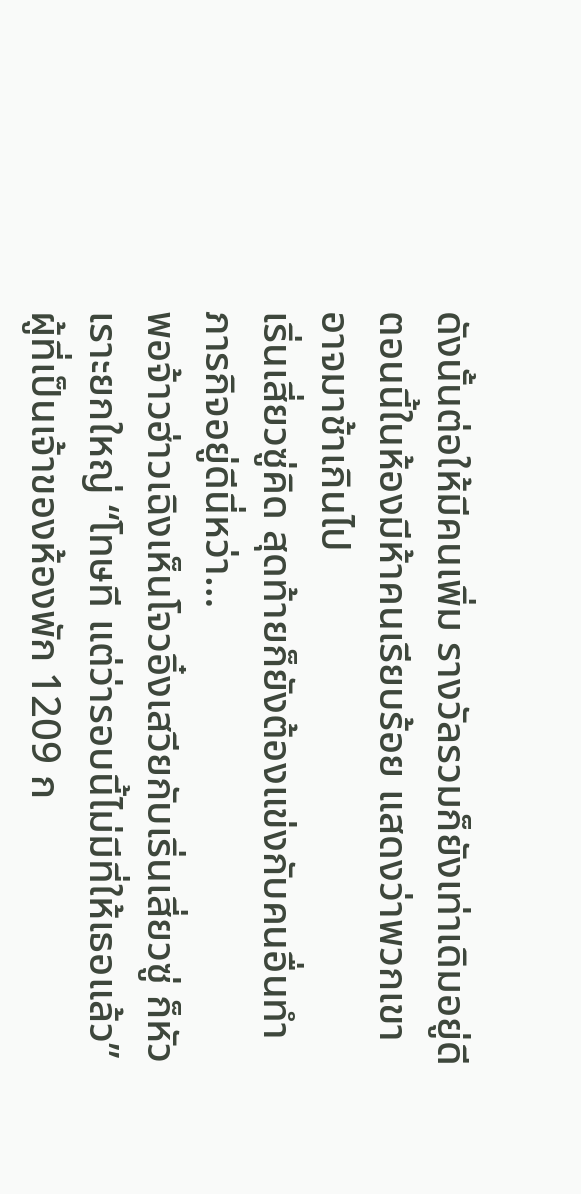ดังนั้นต่อให้มีคนเพิ่ม รางวัลรวมก็ยังเท่าเดิมอยู่ดี ตอนนี้ในห้องมีห้าคนเรียบร้อย แสดงว่าพวกเขาอาจมาช้าเกินไป
เริ่นเสี่ยวซู่คิด สุดท้ายก็ยังต้องแข่งกับคนอื่นทำภารกิจอยู่ดีนี่หว่า…
พอจ้าวฮ่าวเฉิงเห็นโจวอิ๋งเสวียกับเริ่นเสี่ยวซู่ ก็หัวเราะยกใหญ่ “โทษที แต่ว่ารอบนี้ไม่มีที่ให้เธอแล้ว”
ผู้ที่เป็นเจ้าของห้องพัก 1209 ก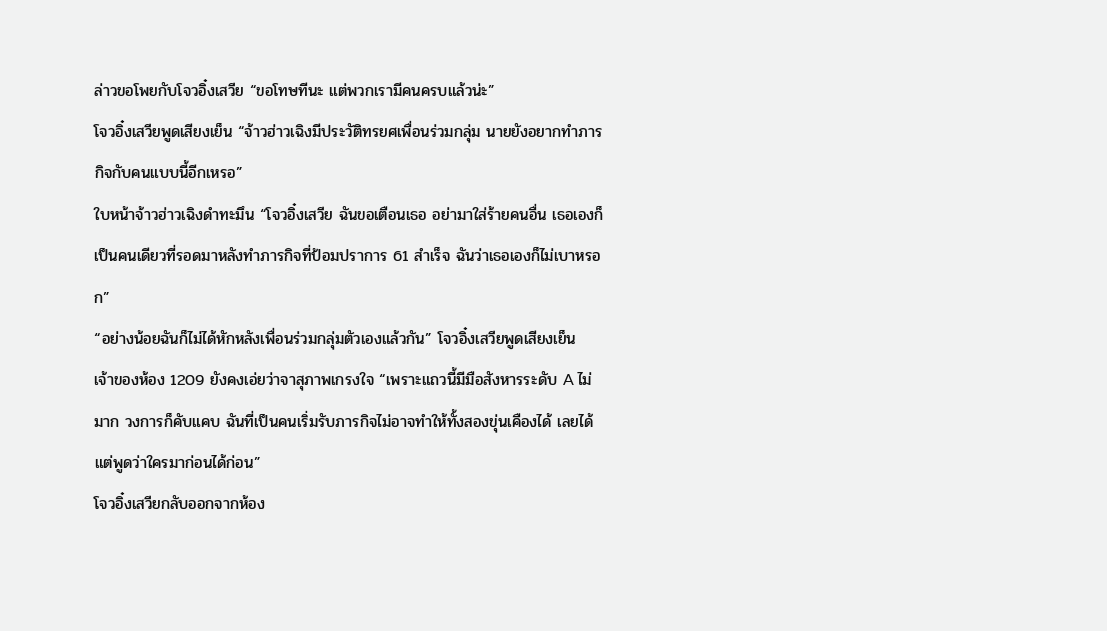ล่าวขอโพยกับโจวอิ๋งเสวีย “ขอโทษทีนะ แต่พวกเรามีคนครบแล้วน่ะ”
โจวอิ๋งเสวียพูดเสียงเย็น “จ้าวฮ่าวเฉิงมีประวัติทรยศเพื่อนร่วมกลุ่ม นายยังอยากทำภารกิจกับคนแบบนี้อีกเหรอ”
ใบหน้าจ้าวฮ่าวเฉิงดำทะมึน “โจวอิ๋งเสวีย ฉันขอเตือนเธอ อย่ามาใส่ร้ายคนอื่น เธอเองก็เป็นคนเดียวที่รอดมาหลังทำภารกิจที่ป้อมปราการ 61 สำเร็จ ฉันว่าเธอเองก็ไม่เบาหรอก”
“อย่างน้อยฉันก็ไม่ได้หักหลังเพื่อนร่วมกลุ่มตัวเองแล้วกัน” โจวอิ๋งเสวียพูดเสียงเย็น
เจ้าของห้อง 1209 ยังคงเอ่ยว่าจาสุภาพเกรงใจ “เพราะแถวนี้มีมือสังหารระดับ A ไม่มาก วงการก็คับแคบ ฉันที่เป็นคนเริ่มรับภารกิจไม่อาจทำให้ทั้งสองขุ่นเคืองได้ เลยได้แต่พูดว่าใครมาก่อนได้ก่อน”
โจวอิ๋งเสวียกลับออกจากห้อง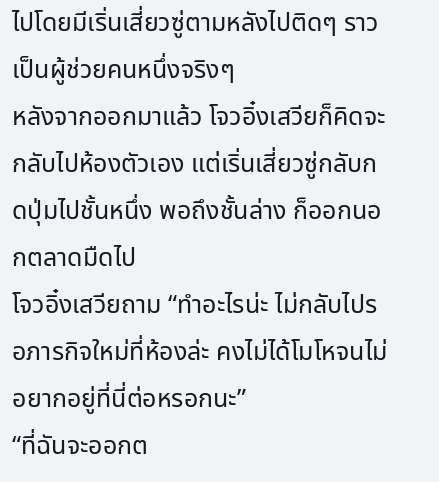ไปโดยมีเริ่นเสี่ยวซู่ตามหลังไปติดๆ ราวเป็นผู้ช่วยคนหนึ่งจริงๆ
หลังจากออกมาแล้ว โจวอิ๋งเสวียก็คิดจะกลับไปห้องตัวเอง แต่เริ่นเสี่ยวซู่กลับกดปุ่มไปชั้นหนึ่ง พอถึงชั้นล่าง ก็ออกนอกตลาดมืดไป
โจวอิ๋งเสวียถาม “ทำอะไรน่ะ ไม่กลับไปรอภารกิจใหม่ที่ห้องล่ะ คงไม่ได้โมโหจนไม่อยากอยู่ที่นี่ต่อหรอกนะ”
“ที่ฉันจะออกต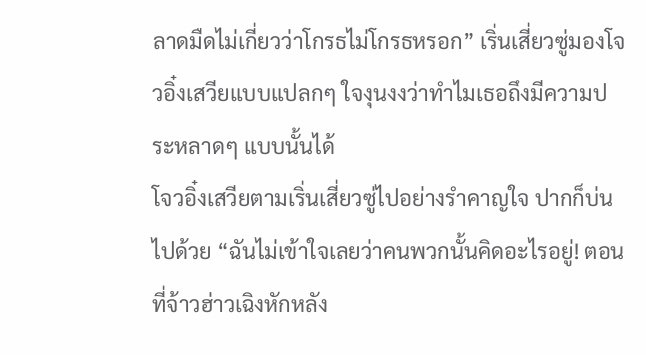ลาดมืดไม่เกี่ยวว่าโกรธไม่โกรธหรอก” เริ่นเสี่ยวซู่มองโจวอิ๋งเสวียแบบแปลกๆ ใจงุนงงว่าทำไมเธอถึงมีความประหลาดๆ แบบนั้นได้
โจวอิ๋งเสวียตามเริ่นเสี่ยวซู่ไปอย่างรำคาญใจ ปากก็บ่นไปด้วย “ฉันไม่เข้าใจเลยว่าคนพวกนั้นคิดอะไรอยู่! ตอนที่จ้าวฮ่าวเฉิงหักหลัง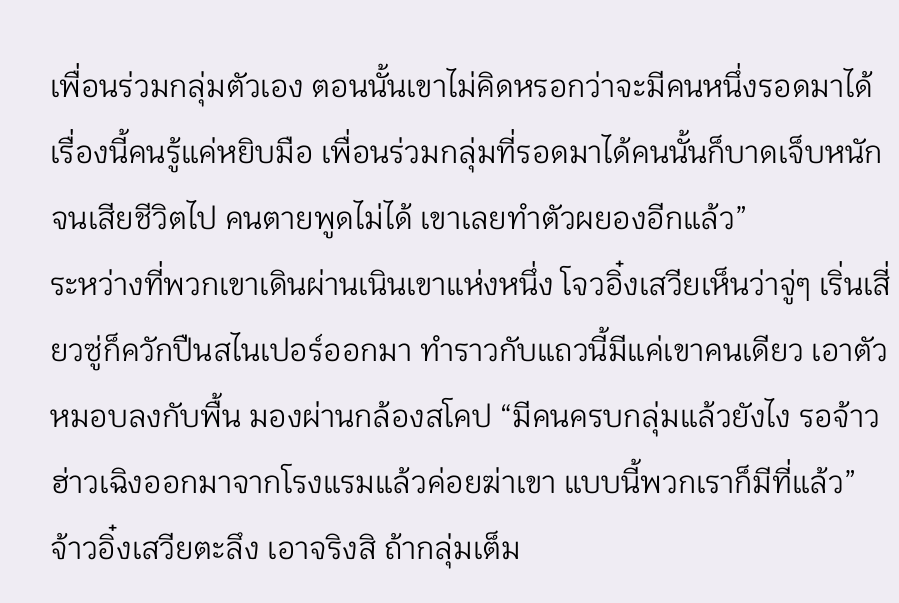เพื่อนร่วมกลุ่มตัวเอง ตอนนั้นเขาไม่คิดหรอกว่าจะมีคนหนึ่งรอดมาได้ เรื่องนี้คนรู้แค่หยิบมือ เพื่อนร่วมกลุ่มที่รอดมาได้คนนั้นก็บาดเจ็บหนักจนเสียชีวิตไป คนตายพูดไม่ได้ เขาเลยทำตัวผยองอีกแล้ว”
ระหว่างที่พวกเขาเดินผ่านเนินเขาแห่งหนึ่ง โจวอิ๋งเสวียเห็นว่าจู่ๆ เริ่นเสี่ยวซู่ก็ควักปืนสไนเปอร์ออกมา ทำราวกับแถวนี้มีแค่เขาคนเดียว เอาตัวหมอบลงกับพื้น มองผ่านกล้องสโคป “มีคนครบกลุ่มแล้วยังไง รอจ้าวฮ่าวเฉิงออกมาจากโรงแรมแล้วค่อยฆ่าเขา แบบนี้พวกเราก็มีที่แล้ว”
จ้าวอิ๋งเสวียตะลึง เอาจริงสิ ถ้ากลุ่มเต็ม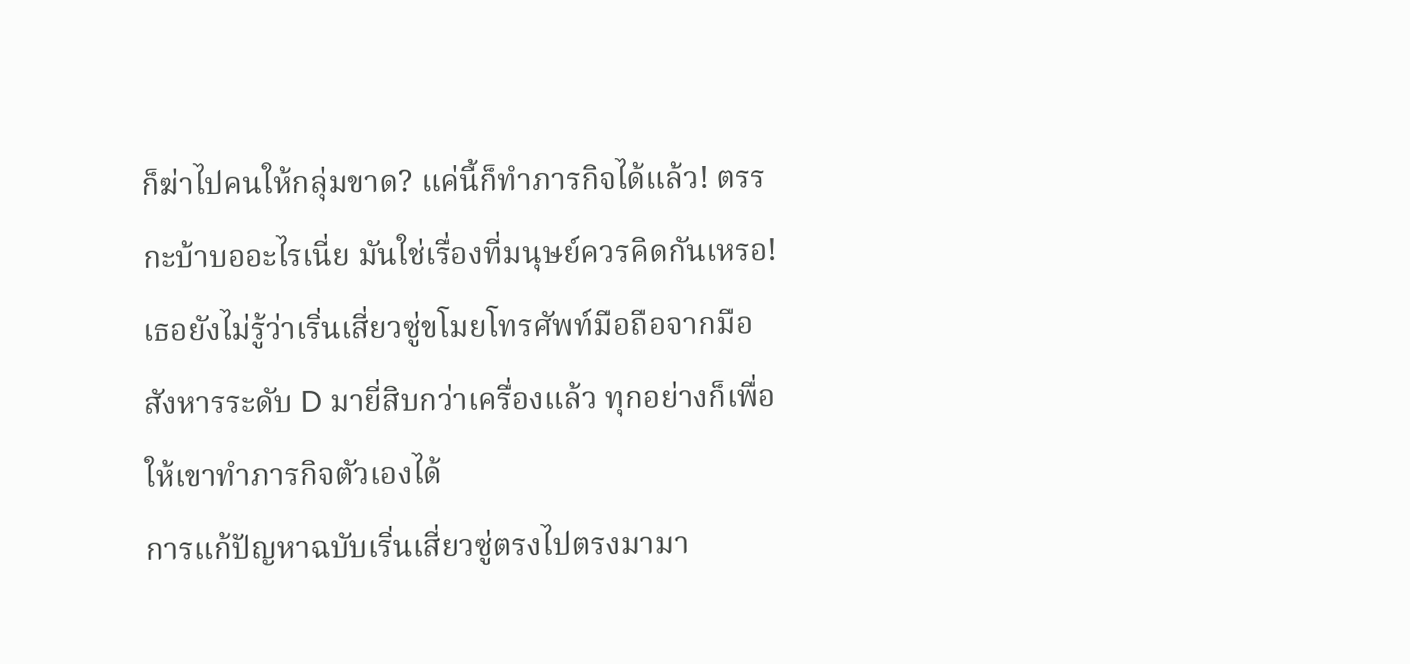ก็ฆ่าไปคนให้กลุ่มขาด? แค่นี้ก็ทำภารกิจได้แล้ว! ตรรกะบ้าบออะไรเนี่ย มันใช่เรื่องที่มนุษย์ควรคิดกันเหรอ!
เธอยังไม่รู้ว่าเริ่นเสี่ยวซู่ขโมยโทรศัพท์มือถือจากมือสังหารระดับ D มายี่สิบกว่าเครื่องแล้ว ทุกอย่างก็เพื่อให้เขาทำภารกิจตัวเองได้
การแก้ปัญหาฉบับเริ่นเสี่ยวซู่ตรงไปตรงมามา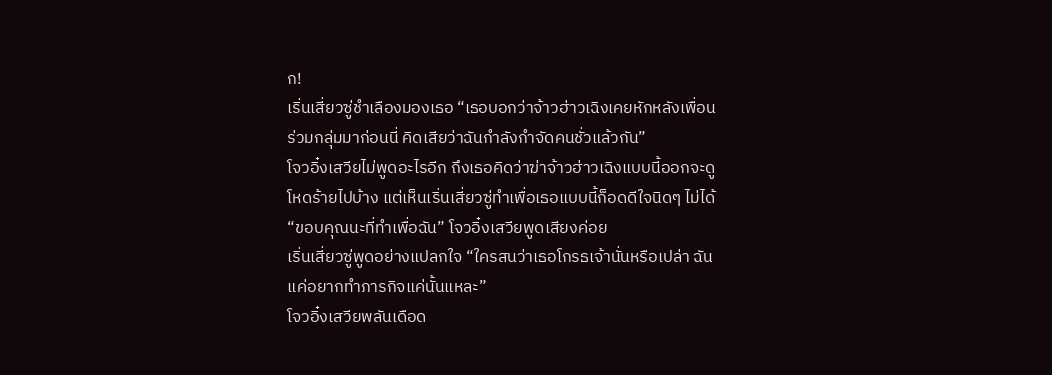ก!
เริ่นเสี่ยวซู่ชำเลืองมองเธอ “เธอบอกว่าจ้าวฮ่าวเฉิงเคยหักหลังเพื่อนร่วมกลุ่มมาก่อนนี่ คิดเสียว่าฉันกำลังกำจัดคนชั่วแล้วกัน”
โจวอิ๋งเสวียไม่พูดอะไรอีก ถึงเธอคิดว่าฆ่าจ้าวฮ่าวเฉิงแบบนี้ออกจะดูโหดร้ายไปบ้าง แต่เห็นเริ่นเสี่ยวซู่ทำเพื่อเธอแบบนี้ก็อดดีใจนิดๆ ไม่ได้
“ขอบคุณนะที่ทำเพื่อฉัน” โจวอิ๋งเสวียพูดเสียงค่อย
เริ่นเสี่ยวซู่พูดอย่างแปลกใจ “ใครสนว่าเธอโกรธเจ้านั่นหรือเปล่า ฉันแค่อยากทำภารกิจแค่นั้นแหละ”
โจวอิ๋งเสวียพลันเดือด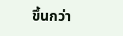ขึ้นกว่า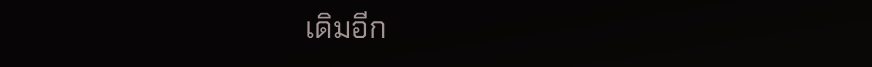เดิมอีก